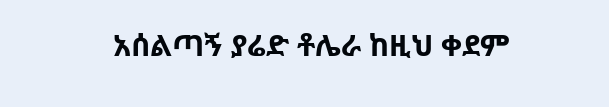አሰልጣኝ ያሬድ ቶሌራ ከዚህ ቀደም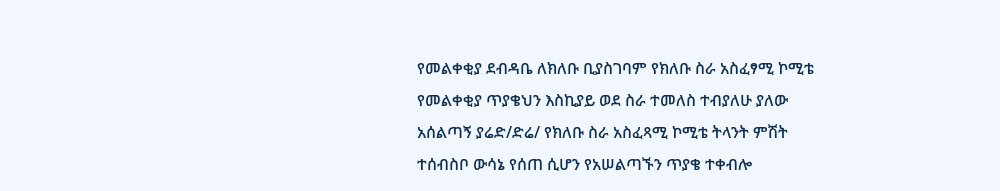የመልቀቂያ ደብዳቤ ለክለቡ ቢያስገባም የክለቡ ስራ አስፈፃሚ ኮሚቴ የመልቀቂያ ጥያቄህን እስኪያይ ወደ ስራ ተመለስ ተብያለሁ ያለው አሰልጣኝ ያሬድ/ድሬ/ የክለቡ ስራ አስፈጻሚ ኮሚቴ ትላንት ምሽት ተሰብስቦ ውሳኔ የሰጠ ሲሆን የአሠልጣኙን ጥያቄ ተቀብሎ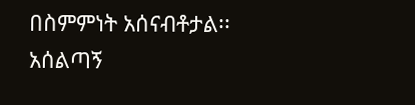በስምምነት አሰናብቶታል፡፡
አሰልጣኝ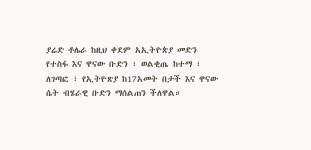ያሬድ ቶሌራ ከዚህ ቀደም አኢትዮጵያ መድን የተስፋ እና ዋናው ቡድን ፣ ወልቂጤ ከተማ ፣ ለገጣፎ ፣ የኢትዮጽያ ከ17አመት በታች እና ዋናው ሴት ብሄራዊ ቡድን ማሰልጠን ችለዋል።